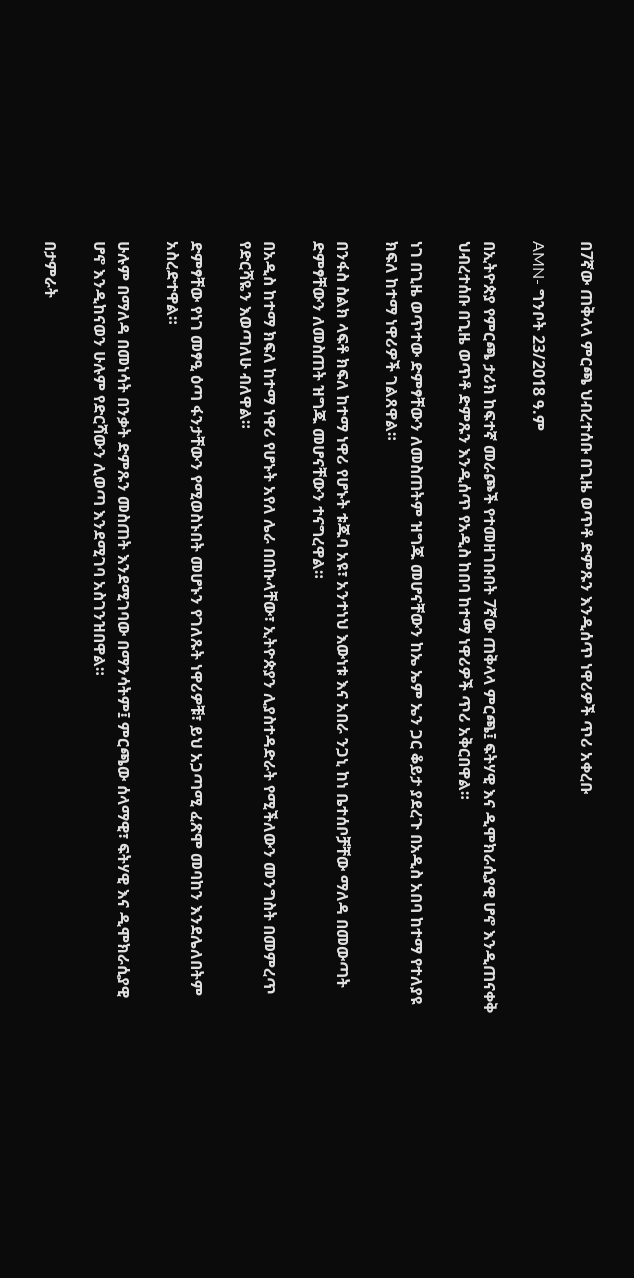በ7ኛው ጠቅላላ ምርጫ ህብረተሰቡ በጊዜ ወጥቶ ድምጹን እንዲሰጥ ነዋሪዎች ጥሪ አቀረቡ

AMN- ግንቦት 23/2018 ዓ.ም

በኢትዮጵያ የምርጫ ታሪክ ከፍተኛ መራጮች የተመዘገቡበት 7ኛው ጠቅላላ ምርጫ፤ ፍትሃዊ እና ዲሞክራሲያዊ ሆኖ እንዲጠናቀቅ ህብረተሰቡ በጊዜ ወጥቶ ድምጹን እንዲሰጥ የአዲስ ከበባ ከተማ ነዋሪዎች ጥሪ አቅርበዋል።

ነገ በጊዜ ወጥተው ድምፃቸውን ለመስጠትም ዝግጁ መሆናቸውን ከኤ ኤም ኤን ጋር ቆይታ ያደረጉ በአዲስ አበባ ከተማ የተለያዩ ክፍለ ከተማ ነዋሪዎች ገልጸዋል።

በንፋስ ስልክ ላፍቶ ክፍለ ከተማ ነዋሪ የሆኑት ቱጁባ አዩ፣ አንተነህ እውነቱ እና አበራ ንጋኒ ከነ ቤተሰቦቻቸው ማለዳ በመውጣት ድምፃቸውን ለመስጠት ዝግጁ መሆናቸውን ተናግረዋል።

በአዲስ ከተማ ክፍለ ከተማ ነዋሪ የሆኑት አየለ ሌራ በበኩላቸው፣ ኢትዮጵያን ሊያስተዳድራት የሚችለውን መንግስት በመምረጥ የድርሻዬን እወጣለሁ ብለዋል።

ድምፃቸው የነገ መፃዒ ዕጣ ፋንታቸውን የሚወስኑበት መሆኑን የገለጹት ነዋሪዎቹ፣ ይህ አጋጣሚ ፈጽሞ መባከን እንደሌለበትም አስረድተዋል።

ሁሉም በማለዳ በመነሳት በንቃት ድምጹን መስጠት እንደሚገባው በማንሳትም፤ ምርጫው ሰላማዊ፣ ፍትሃዊ እና ዲሞክራሲያዊ ሆኖ እንዲከናወን ሁሉም የድርሻውን ሊወጣ እንደሚገባ አስገንዝበዋል።

በታምራት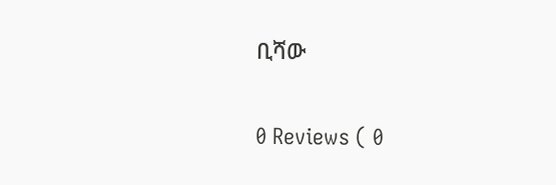ቢሻው

0 Reviews ( 0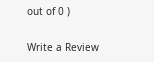out of 0 )

Write a Review